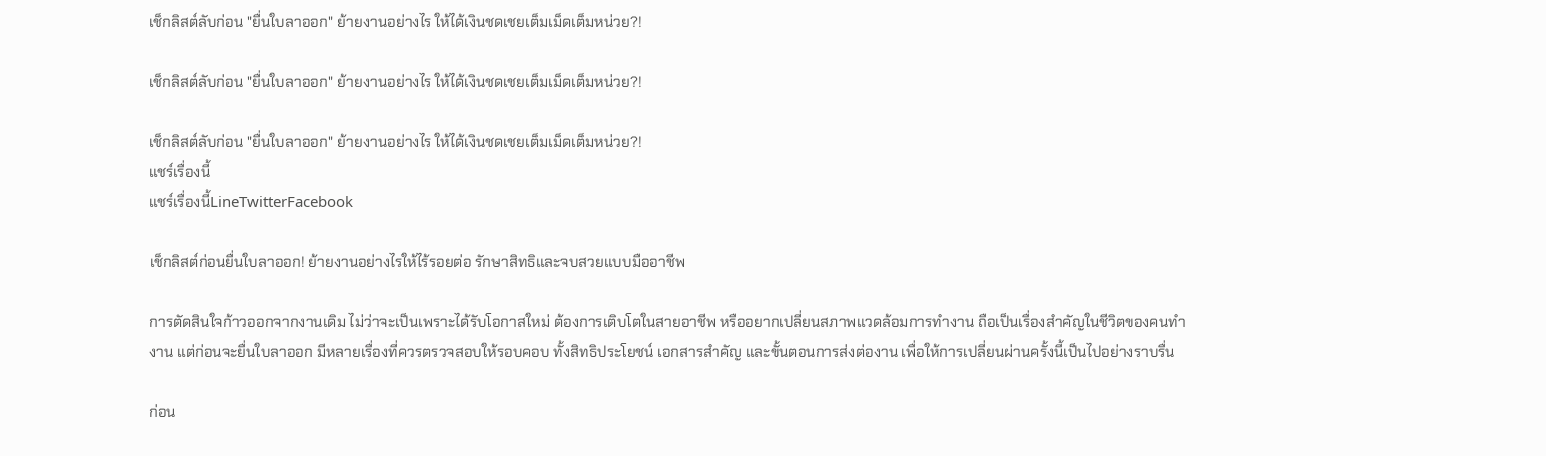เช็กลิสต์ลับก่อน "ยื่นใบลาออก" ย้ายงานอย่างไร ให้ได้เงินชดเชยเต็มเม็ดเต็มหน่วย?!

เช็กลิสต์ลับก่อน "ยื่นใบลาออก" ย้ายงานอย่างไร ให้ได้เงินชดเชยเต็มเม็ดเต็มหน่วย?!

เช็กลิสต์ลับก่อน "ยื่นใบลาออก" ย้ายงานอย่างไร ให้ได้เงินชดเชยเต็มเม็ดเต็มหน่วย?!
แชร์เรื่องนี้
แชร์เรื่องนี้LineTwitterFacebook

เช็กลิสต์ก่อนยื่นใบลาออก! ย้ายงานอย่างไรให้ไร้รอยต่อ รักษาสิทธิและจบสวยแบบมืออาชีพ

การตัดสินใจก้าวออกจากงานเดิม ไม่ว่าจะเป็นเพราะได้รับโอกาสใหม่ ต้องการเติบโตในสายอาชีพ หรืออยากเปลี่ยนสภาพแวดล้อมการทำงาน ถือเป็นเรื่องสำคัญในชีวิตของคนทำงาน แต่ก่อนจะยื่นใบลาออก มีหลายเรื่องที่ควรตรวจสอบให้รอบคอบ ทั้งสิทธิประโยชน์ เอกสารสำคัญ และขั้นตอนการส่งต่องาน เพื่อให้การเปลี่ยนผ่านครั้งนี้เป็นไปอย่างราบรื่น

ก่อน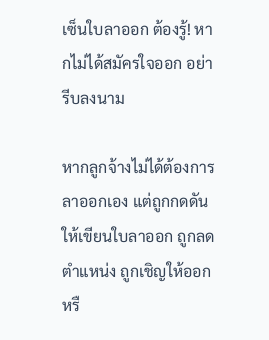เซ็นใบลาออก ต้องรู้! หากไม่ได้สมัครใจออก อย่ารีบลงนาม

หากลูกจ้างไม่ได้ต้องการลาออกเอง แต่ถูกกดดันให้เขียนใบลาออก ถูกลดตำแหน่ง ถูกเชิญให้ออก หรื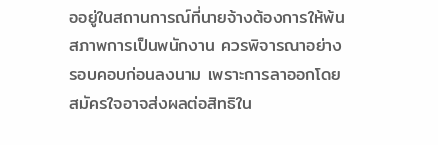ออยู่ในสถานการณ์ที่นายจ้างต้องการให้พ้นสภาพการเป็นพนักงาน ควรพิจารณาอย่างรอบคอบก่อนลงนาม เพราะการลาออกโดยสมัครใจอาจส่งผลต่อสิทธิใน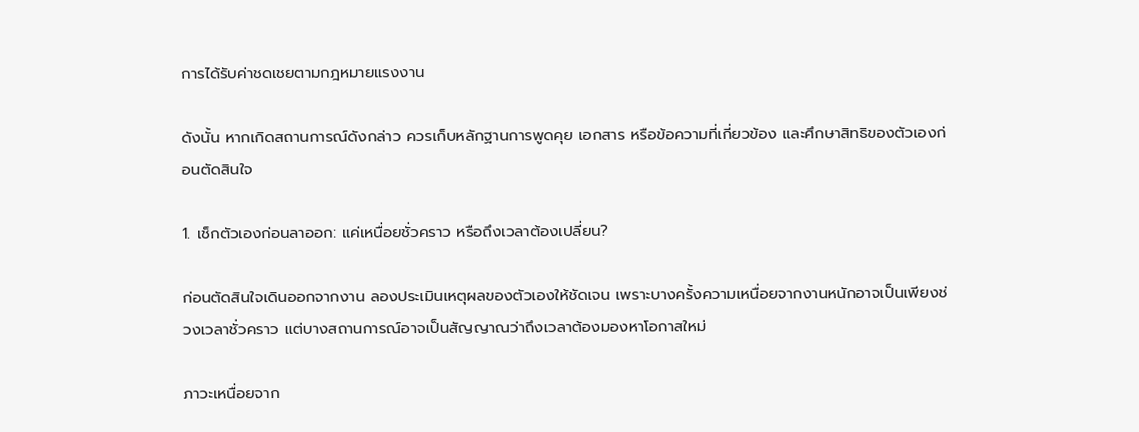การได้รับค่าชดเชยตามกฎหมายแรงงาน

ดังนั้น หากเกิดสถานการณ์ดังกล่าว ควรเก็บหลักฐานการพูดคุย เอกสาร หรือข้อความที่เกี่ยวข้อง และศึกษาสิทธิของตัวเองก่อนตัดสินใจ

1. เช็กตัวเองก่อนลาออก: แค่เหนื่อยชั่วคราว หรือถึงเวลาต้องเปลี่ยน?

ก่อนตัดสินใจเดินออกจากงาน ลองประเมินเหตุผลของตัวเองให้ชัดเจน เพราะบางครั้งความเหนื่อยจากงานหนักอาจเป็นเพียงช่วงเวลาชั่วคราว แต่บางสถานการณ์อาจเป็นสัญญาณว่าถึงเวลาต้องมองหาโอกาสใหม่

ภาวะเหนื่อยจาก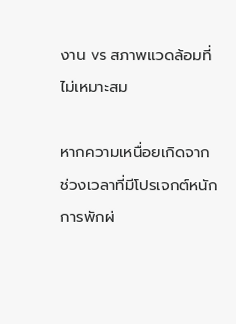งาน vs สภาพแวดล้อมที่ไม่เหมาะสม

หากความเหนื่อยเกิดจากช่วงเวลาที่มีโปรเจกต์หนัก การพักผ่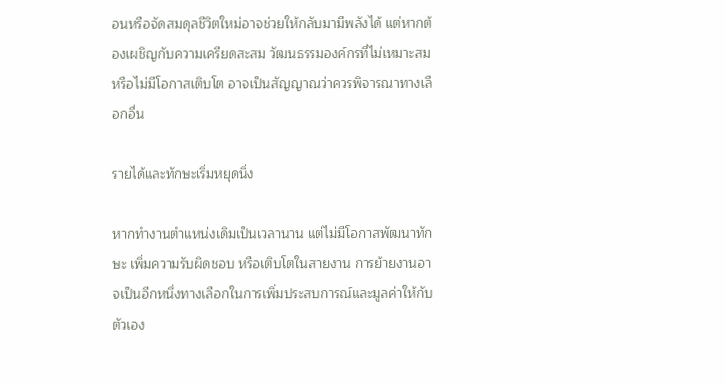อนหรือจัดสมดุลชีวิตใหม่อาจช่วยให้กลับมามีพลังได้ แต่หากต้องเผชิญกับความเครียดสะสม วัฒนธรรมองค์กรที่ไม่เหมาะสม หรือไม่มีโอกาสเติบโต อาจเป็นสัญญาณว่าควรพิจารณาทางเลือกอื่น

รายได้และทักษะเริ่มหยุดนิ่ง

หากทำงานตำแหน่งเดิมเป็นเวลานาน แต่ไม่มีโอกาสพัฒนาทักษะ เพิ่มความรับผิดชอบ หรือเติบโตในสายงาน การย้ายงานอาจเป็นอีกหนึ่งทางเลือกในการเพิ่มประสบการณ์และมูลค่าให้กับตัวเอง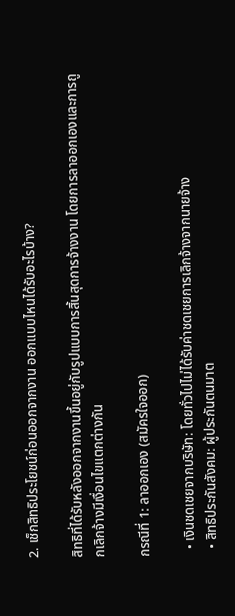2. เช็กสิทธิประโยชน์ก่อนออกจากงาน ออกแบบไหนได้รับอะไรบ้าง?

สิทธิที่ได้รับหลังออกจากงานขึ้นอยู่กับรูปแบบการสิ้นสุดการจ้างงาน โดยการลาออกเองและการถูกเลิกจ้างมีเงื่อนไขแตกต่างกัน

กรณีที่ 1: ลาออกเอง (สมัครใจออก)

  • เงินชดเชยจากบริษัท: โดยทั่วไปไม่ได้รับค่าชดเชยการเลิกจ้างจากนายจ้าง
  • สิทธิประกันสังคม: ผู้ประกันตนมาต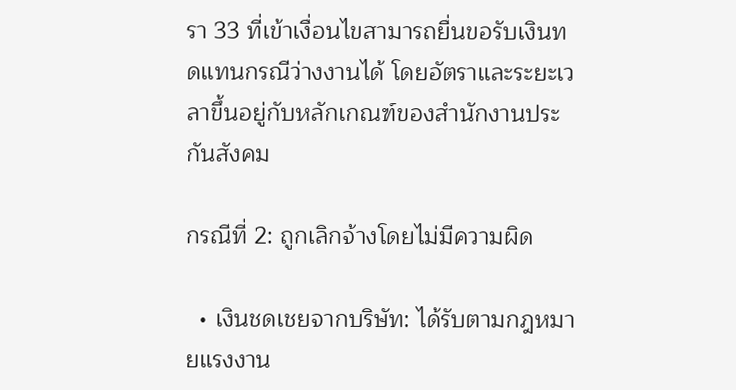รา 33 ที่เข้าเงื่อนไขสามารถยื่นขอรับเงินทดแทนกรณีว่างงานได้ โดยอัตราและระยะเวลาขึ้นอยู่กับหลักเกณฑ์ของสำนักงานประกันสังคม

กรณีที่ 2: ถูกเลิกจ้างโดยไม่มีความผิด

  • เงินชดเชยจากบริษัท: ได้รับตามกฎหมายแรงงาน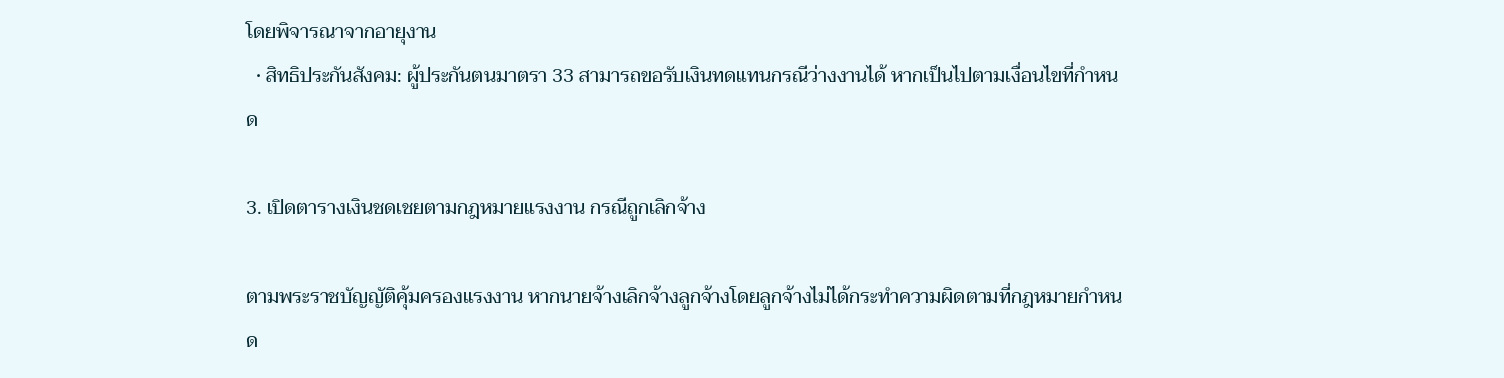โดยพิจารณาจากอายุงาน
  • สิทธิประกันสังคม: ผู้ประกันตนมาตรา 33 สามารถขอรับเงินทดแทนกรณีว่างงานได้ หากเป็นไปตามเงื่อนไขที่กำหนด

3. เปิดตารางเงินชดเชยตามกฎหมายแรงงาน กรณีถูกเลิกจ้าง

ตามพระราชบัญญัติคุ้มครองแรงงาน หากนายจ้างเลิกจ้างลูกจ้างโดยลูกจ้างไม่ได้กระทำความผิดตามที่กฎหมายกำหนด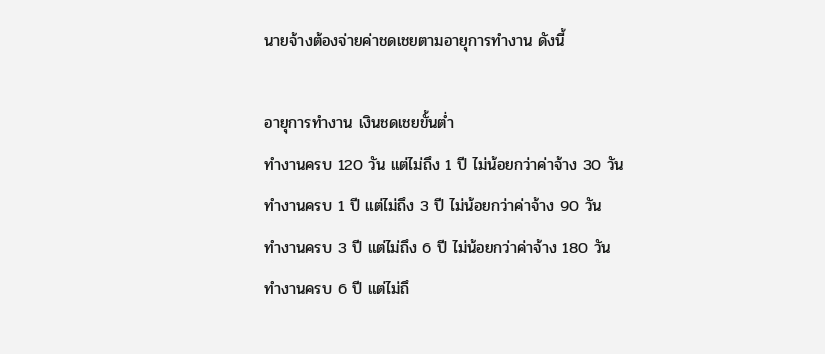นายจ้างต้องจ่ายค่าชดเชยตามอายุการทำงาน ดังนี้

อายุการทำงาน เงินชดเชยขั้นต่ำ
ทำงานครบ 120 วัน แต่ไม่ถึง 1 ปี ไม่น้อยกว่าค่าจ้าง 30 วัน
ทำงานครบ 1 ปี แต่ไม่ถึง 3 ปี ไม่น้อยกว่าค่าจ้าง 90 วัน
ทำงานครบ 3 ปี แต่ไม่ถึง 6 ปี ไม่น้อยกว่าค่าจ้าง 180 วัน
ทำงานครบ 6 ปี แต่ไม่ถึ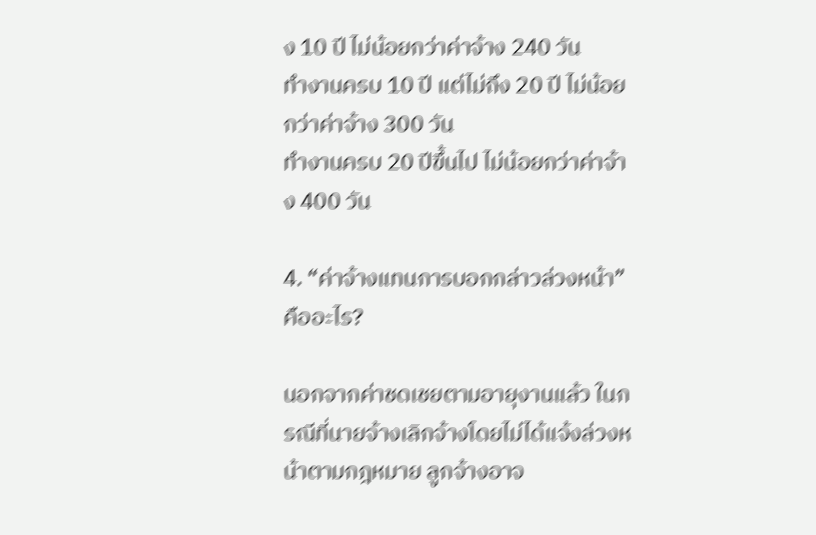ง 10 ปี ไม่น้อยกว่าค่าจ้าง 240 วัน
ทำงานครบ 10 ปี แต่ไม่ถึง 20 ปี ไม่น้อยกว่าค่าจ้าง 300 วัน
ทำงานครบ 20 ปีขึ้นไป ไม่น้อยกว่าค่าจ้าง 400 วัน

4. “ค่าจ้างแทนการบอกกล่าวล่วงหน้า” คืออะไร?

นอกจากค่าชดเชยตามอายุงานแล้ว ในกรณีที่นายจ้างเลิกจ้างโดยไม่ได้แจ้งล่วงหน้าตามกฎหมาย ลูกจ้างอาจ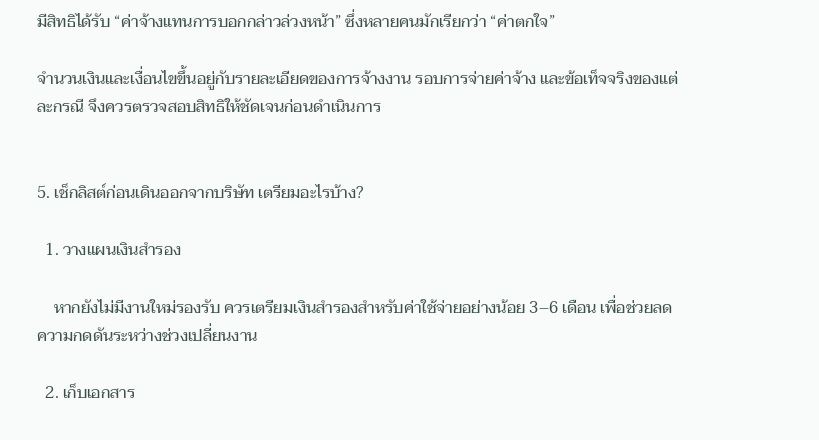มีสิทธิได้รับ “ค่าจ้างแทนการบอกกล่าวล่วงหน้า” ซึ่งหลายคนมักเรียกว่า “ค่าตกใจ”

จำนวนเงินและเงื่อนไขขึ้นอยู่กับรายละเอียดของการจ้างงาน รอบการจ่ายค่าจ้าง และข้อเท็จจริงของแต่ละกรณี จึงควรตรวจสอบสิทธิให้ชัดเจนก่อนดำเนินการ


5. เช็กลิสต์ก่อนเดินออกจากบริษัท เตรียมอะไรบ้าง?

  1. วางแผนเงินสำรอง

    หากยังไม่มีงานใหม่รองรับ ควรเตรียมเงินสำรองสำหรับค่าใช้จ่ายอย่างน้อย 3–6 เดือน เพื่อช่วยลดความกดดันระหว่างช่วงเปลี่ยนงาน

  2. เก็บเอกสาร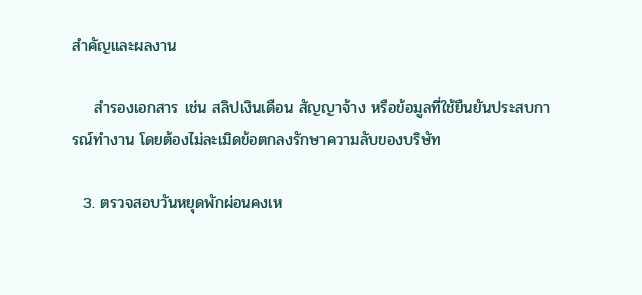สำคัญและผลงาน

    สำรองเอกสาร เช่น สลิปเงินเดือน สัญญาจ้าง หรือข้อมูลที่ใช้ยืนยันประสบการณ์ทำงาน โดยต้องไม่ละเมิดข้อตกลงรักษาความลับของบริษัท

  3. ตรวจสอบวันหยุดพักผ่อนคงเห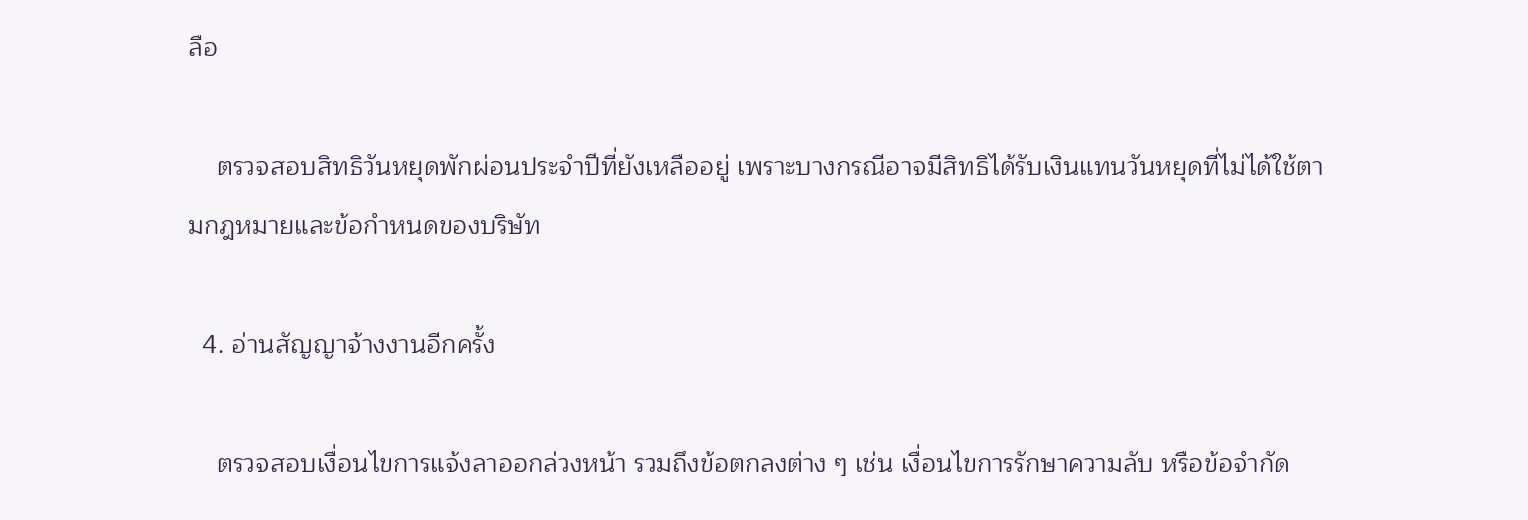ลือ

    ตรวจสอบสิทธิวันหยุดพักผ่อนประจำปีที่ยังเหลืออยู่ เพราะบางกรณีอาจมีสิทธิได้รับเงินแทนวันหยุดที่ไม่ได้ใช้ตามกฎหมายและข้อกำหนดของบริษัท

  4. อ่านสัญญาจ้างงานอีกครั้ง

    ตรวจสอบเงื่อนไขการแจ้งลาออกล่วงหน้า รวมถึงข้อตกลงต่าง ๆ เช่น เงื่อนไขการรักษาความลับ หรือข้อจำกัด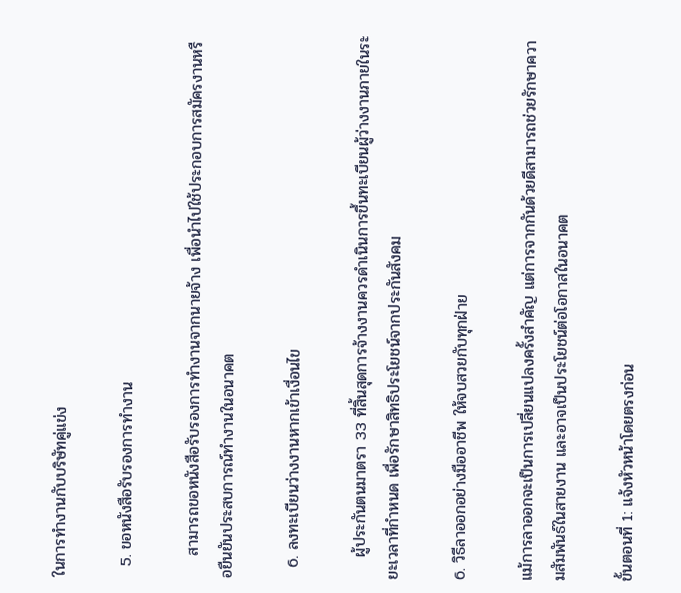ในการทำงานกับบริษัทคู่แข่ง

  5. ขอหนังสือรับรองการทำงาน

    สามารถขอหนังสือรับรองการทำงานจากนายจ้าง เพื่อนำไปใช้ประกอบการสมัครงานหรือยืนยันประสบการณ์ทำงานในอนาคต

  6. ลงทะเบียนว่างงานหากเข้าเงื่อนไข

    ผู้ประกันตนมาตรา 33 ที่สิ้นสุดการจ้างงานควรดำเนินการขึ้นทะเบียนผู้ว่างงานภายในระยะเวลาที่กำหนด เพื่อรักษาสิทธิประโยชน์จากประกันสังคม

6. วิธีลาออกอย่างมืออาชีพ ให้จบสวยกับทุกฝ่าย

แม้การลาออกจะเป็นการเปลี่ยนแปลงครั้งสำคัญ แต่การจากกันด้วยดีสามารถช่วยรักษาความสัมพันธ์ในสายงาน และอาจเป็นประโยชน์ต่อโอกาสในอนาคต

ขั้นตอนที่ 1: แจ้งหัวหน้าโดยตรงก่อน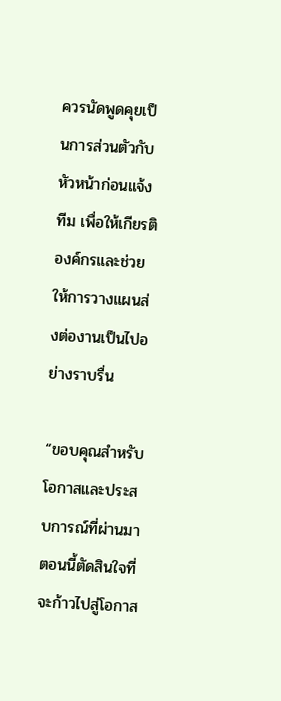ควรนัดพูดคุยเป็นการส่วนตัวกับหัวหน้าก่อนแจ้งทีม เพื่อให้เกียรติองค์กรและช่วยให้การวางแผนส่งต่องานเป็นไปอย่างราบรื่น

“ขอบคุณสำหรับโอกาสและประสบการณ์ที่ผ่านมา ตอนนี้ตัดสินใจที่จะก้าวไปสู่โอกาส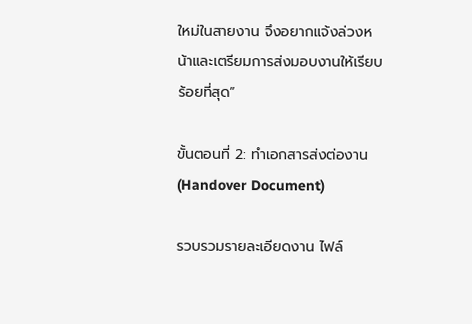ใหม่ในสายงาน จึงอยากแจ้งล่วงหน้าและเตรียมการส่งมอบงานให้เรียบร้อยที่สุด”

ขั้นตอนที่ 2: ทำเอกสารส่งต่องาน (Handover Document)

รวบรวมรายละเอียดงาน ไฟล์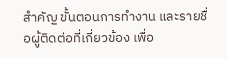สำคัญ ขั้นตอนการทำงาน และรายชื่อผู้ติดต่อที่เกี่ยวข้อง เพื่อ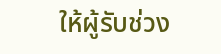ให้ผู้รับช่วง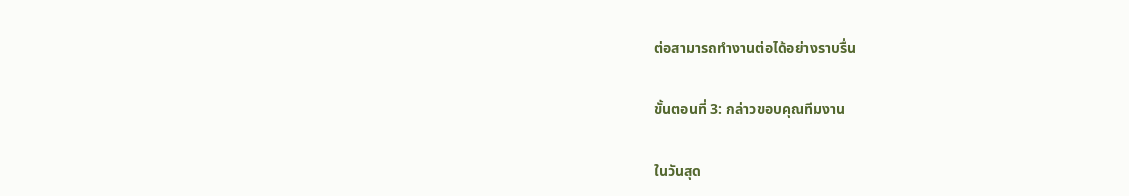ต่อสามารถทำงานต่อได้อย่างราบรื่น

ขั้นตอนที่ 3: กล่าวขอบคุณทีมงาน

ในวันสุด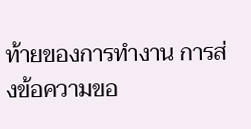ท้ายของการทำงาน การส่งข้อความขอ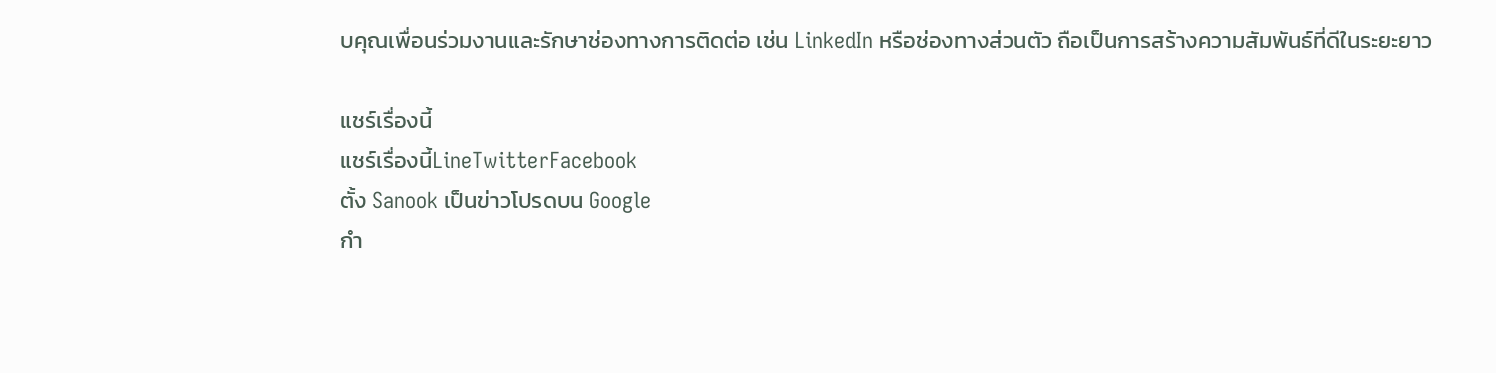บคุณเพื่อนร่วมงานและรักษาช่องทางการติดต่อ เช่น LinkedIn หรือช่องทางส่วนตัว ถือเป็นการสร้างความสัมพันธ์ที่ดีในระยะยาว

แชร์เรื่องนี้
แชร์เรื่องนี้LineTwitterFacebook
ตั้ง Sanook เป็นข่าวโปรดบน Google
กำ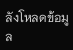ลังโหลดข้อมูล